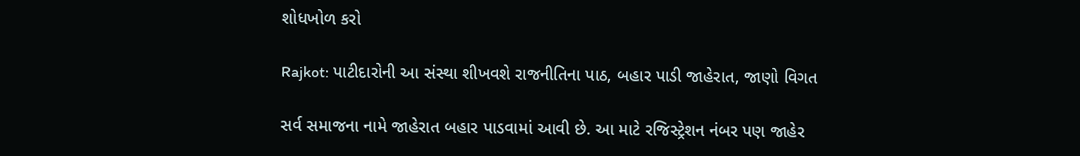શોધખોળ કરો

Rajkot: પાટીદારોની આ સંસ્થા શીખવશે રાજનીતિના પાઠ, બહાર પાડી જાહેરાત, જાણો વિગત

સર્વ સમાજના નામે જાહેરાત બહાર પાડવામાં આવી છે. આ માટે રજિસ્ટ્રેશન નંબર પણ જાહેર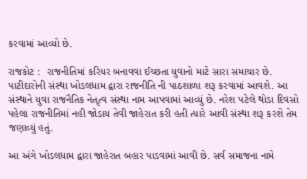કરવામાં આવ્યો છે.

રાજકોટ :  રાજનીતિમાં કરિયર બનાવવા ઈચ્છતા યુવાનો માટે સારા સમાચાર છે. પાટીદારોની સંસ્થા ખોડલધામ દ્વારા રાજનીતિ ની પાઠશાળા શરૂ કરવામાં આવશે. આ સંસ્થાને યુવા રાજનૈતિક નેતૃત્વ સંસ્થા નામ આપવામાં આવ્યું છે. નરેશ પટેલે થોડા દિવસો પહેલા રાજનીતિમાં નહી જોડાય તેવી જાહેરાત કરી હતી ત્યારે આવી સંસ્થા શરૂ કરશે તેમ જણાવ્યું હતું.

આ અંગે ખોડલધામ દ્વારા જાહેરાત બહાર પાડવામાં આવી છે. સર્વ સમાજના નામે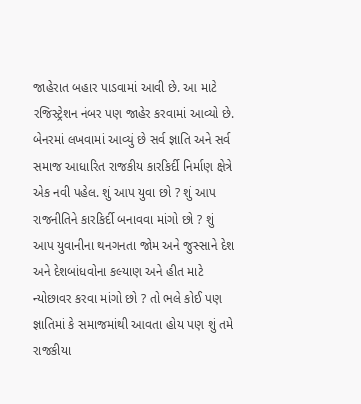જાહેરાત બહાર પાડવામાં આવી છે. આ માટે રજિસ્ટ્રેશન નંબર પણ જાહેર કરવામાં આવ્યો છે. બેનરમાં લખવામાં આવ્યું છે સર્વ જ્ઞાતિ અને સર્વ સમાજ આધારિત રાજકીય કારકિર્દી નિર્માણ ક્ષેત્રે એક નવી પહેલ. શું આપ યુવા છો ? શું આપ રાજનીતિને કારકિર્દી બનાવવા માંગો છો ? શું આપ યુવાનીના થનગનતા જોમ અને જુસ્સાને દેશ અને દેશબાંધવોના કલ્યાણ અને હીત માટે ન્યોછાવર કરવા માંગો છો ? તો ભલે કોઈ પણ જ્ઞાતિમાં કે સમાજમાંથી આવતા હોય પણ શું તમે રાજકીયા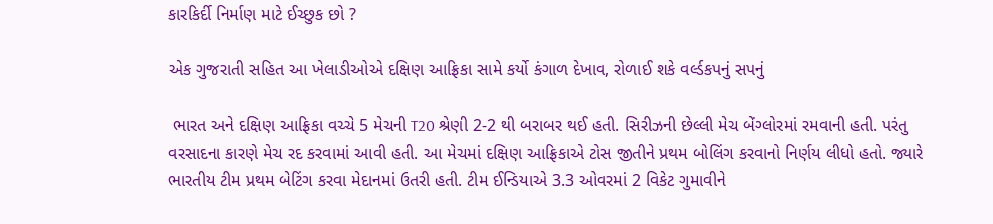કારકિર્દી નિર્માણ માટે ઈચ્છુક છો ?

એક ગુજરાતી સહિત આ ખેલાડીઓએ દક્ષિણ આફ્રિકા સામે કર્યો કંગાળ દેખાવ, રોળાઈ શકે વર્લ્ડકપનું સપનું

 ભારત અને દક્ષિણ આફ્રિકા વચ્ચે 5 મેચની T20 શ્રેણી 2-2 થી બરાબર થઈ હતી. સિરીઝની છેલ્લી મેચ બેંગ્લોરમાં રમવાની હતી. પરંતુ વરસાદના કારણે મેચ રદ કરવામાં આવી હતી. આ મેચમાં દક્ષિણ આફ્રિકાએ ટોસ જીતીને પ્રથમ બોલિંગ કરવાનો નિર્ણય લીધો હતો. જ્યારે ભારતીય ટીમ પ્રથમ બેટિંગ કરવા મેદાનમાં ઉતરી હતી. ટીમ ઈન્ડિયાએ 3.3 ઓવરમાં 2 વિકેટ ગુમાવીને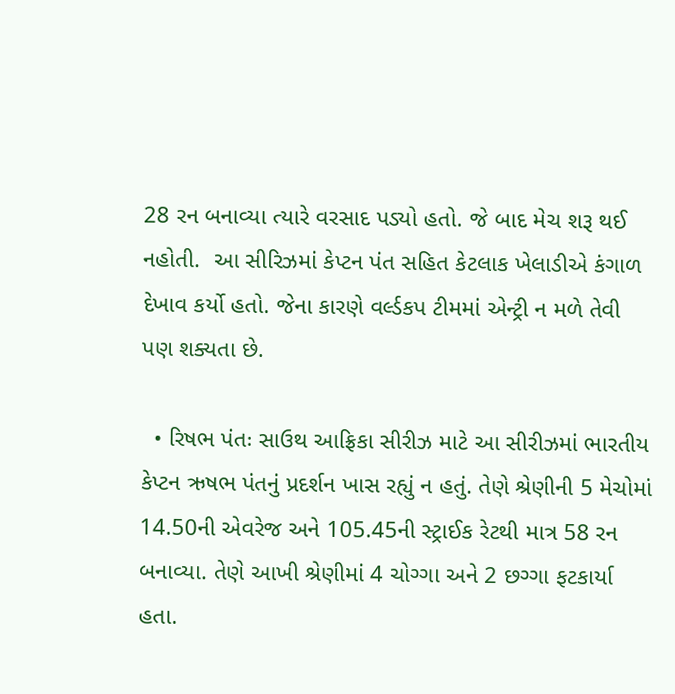28 રન બનાવ્યા ત્યારે વરસાદ પડ્યો હતો. જે બાદ મેચ શરૂ થઈ નહોતી.  આ સીરિઝમાં કેપ્ટન પંત સહિત કેટલાક ખેલાડીએ કંગાળ દેખાવ કર્યો હતો. જેના કારણે વર્લ્ડકપ ટીમમાં એન્ટ્રી ન મળે તેવી પણ શક્યતા છે.

  • રિષભ પંતઃ સાઉથ આફ્રિકા સીરીઝ માટે આ સીરીઝમાં ભારતીય કેપ્ટન ઋષભ પંતનું પ્રદર્શન ખાસ રહ્યું ન હતું. તેણે શ્રેણીની 5 મેચોમાં 14.50ની એવરેજ અને 105.45ની સ્ટ્રાઈક રેટથી માત્ર 58 રન બનાવ્યા. તેણે આખી શ્રેણીમાં 4 ચોગ્ગા અને 2 છગ્ગા ફટકાર્યા હતા.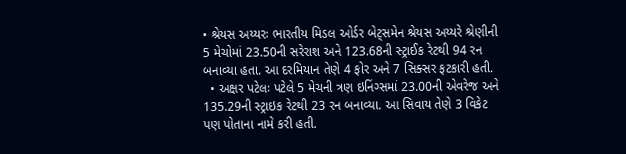• શ્રેયસ અય્યરઃ ભારતીય મિડલ ઓર્ડર બેટ્સમેન શ્રેયસ અય્યરે શ્રેણીની 5 મેચોમાં 23.50ની સરેરાશ અને 123.68ની સ્ટ્રાઈક રેટથી 94 રન બનાવ્યા હતા. આ દરમિયાન તેણે 4 ફોર અને 7 સિક્સર ફટકારી હતી.
  • અક્ષર પટેલઃ પટેલે 5 મેચની ત્રણ ઇનિંગ્સમાં 23.00ની એવરેજ અને 135.29ની સ્ટ્રાઇક રેટથી 23 રન બનાવ્યા. આ સિવાય તેણે 3 વિકેટ પણ પોતાના નામે કરી હતી.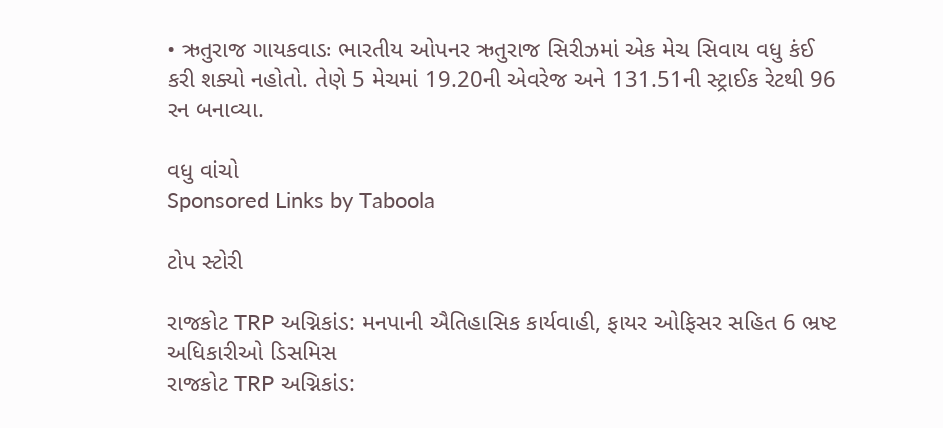• ઋતુરાજ ગાયકવાડઃ ભારતીય ઓપનર ઋતુરાજ સિરીઝમાં એક મેચ સિવાય વધુ કંઈ કરી શક્યો નહોતો. તેણે 5 મેચમાં 19.20ની એવરેજ અને 131.51ની સ્ટ્રાઈક રેટથી 96 રન બનાવ્યા.

વધુ વાંચો
Sponsored Links by Taboola

ટોપ સ્ટોરી

રાજકોટ TRP અગ્નિકાંડ: મનપાની ઐતિહાસિક કાર્યવાહી, ફાયર ઓફિસર સહિત 6 ભ્રષ્ટ અધિકારીઓ ડિસમિસ
રાજકોટ TRP અગ્નિકાંડ: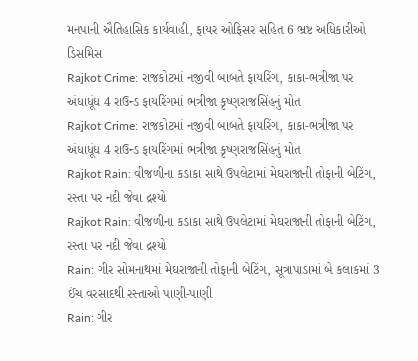મનપાની ઐતિહાસિક કાર્યવાહી, ફાયર ઓફિસર સહિત 6 ભ્રષ્ટ અધિકારીઓ ડિસમિસ
Rajkot Crime: રાજકોટમાં નજીવી બાબતે ફાયરિંગ, કાકા-ભત્રીજા પર અંધાધૂંધ 4 રાઉન્ડ ફાયરિંગમાં ભત્રીજા કૃષ્ણરાજસિંહનું મોત
Rajkot Crime: રાજકોટમાં નજીવી બાબતે ફાયરિંગ, કાકા-ભત્રીજા પર અંધાધૂંધ 4 રાઉન્ડ ફાયરિંગમાં ભત્રીજા કૃષ્ણરાજસિંહનું મોત
Rajkot Rain: વીજળીના કડાકા સાથે ઉપલેટામાં મેઘરાજાની તોફાની બેટિંગ, રસ્તા પર નદી જેવા દ્રશ્યો
Rajkot Rain: વીજળીના કડાકા સાથે ઉપલેટામાં મેઘરાજાની તોફાની બેટિંગ, રસ્તા પર નદી જેવા દ્રશ્યો
Rain: ગીર સોમનાથમાં મેઘરાજાની તોફાની બેટિંગ, સૂત્રાપાડામાં બે કલાકમાં 3 ઈંચ વરસાદથી રસ્તાઓ પાણી-પાણી
Rain: ગીર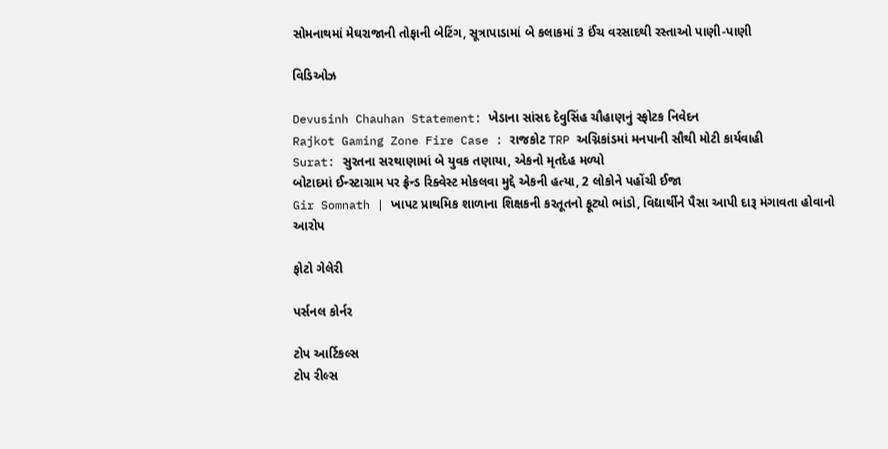સોમનાથમાં મેઘરાજાની તોફાની બેટિંગ, સૂત્રાપાડામાં બે કલાકમાં 3 ઈંચ વરસાદથી રસ્તાઓ પાણી-પાણી

વિડિઓઝ

Devusinh Chauhan Statement: ખેડાના સાંસદ દેવુસિંહ ચૌહાણનું સ્ફોટક નિવેદન
Rajkot Gaming Zone Fire Case : રાજકોટ TRP અગ્નિકાંડમાં મનપાની સૌથી મોટી કાર્યવાહી
Surat: સુરતના સરથાણામાં બે યુવક તણાયા, એકનો મૃતદેહ મળ્યો
બોટાદમાં ઈન્સ્ટાગ્રામ પર ફ્રેન્ડ રિક્વેસ્ટ મોકલવા મુદ્દે એકની હત્યા, 2 લોકોને પહોંચી ઈજા
Gir Somnath | ખાપટ પ્રાથમિક શાળાના શિક્ષકની કરતૂતનો ફૂટ્યો ભાંડો, વિદ્યાર્થીને પૈસા આપી દારૂ મંગાવતા હોવાનો આરોપ

ફોટો ગેલેરી

પર્સનલ કોર્નર

ટોપ આર્ટિકલ્સ
ટોપ રીલ્સ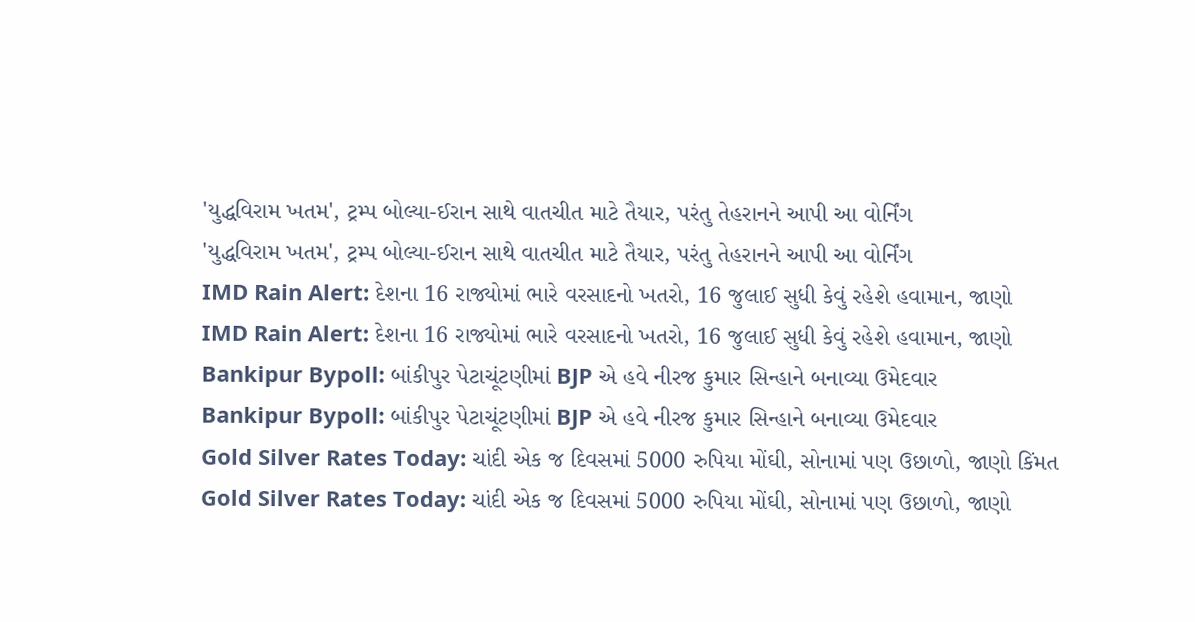'યુદ્ધવિરામ ખતમ', ટ્રમ્પ બોલ્યા-ઈરાન સાથે વાતચીત માટે તૈયાર, પરંતુ તેહરાનને આપી આ વોર્નિંગ
'યુદ્ધવિરામ ખતમ', ટ્રમ્પ બોલ્યા-ઈરાન સાથે વાતચીત માટે તૈયાર, પરંતુ તેહરાનને આપી આ વોર્નિંગ
IMD Rain Alert: દેશના 16 રાજ્યોમાં ભારે વરસાદનો ખતરો, 16 જુલાઈ સુધી કેવું રહેશે હવામાન, જાણો
IMD Rain Alert: દેશના 16 રાજ્યોમાં ભારે વરસાદનો ખતરો, 16 જુલાઈ સુધી કેવું રહેશે હવામાન, જાણો
Bankipur Bypoll: બાંકીપુર પેટાચૂંટણીમાં BJP એ હવે નીરજ કુમાર સિન્હાને બનાવ્યા ઉમેદવાર
Bankipur Bypoll: બાંકીપુર પેટાચૂંટણીમાં BJP એ હવે નીરજ કુમાર સિન્હાને બનાવ્યા ઉમેદવાર
Gold Silver Rates Today: ચાંદી એક જ દિવસમાં 5000 રુપિયા મોંઘી, સોનામાં પણ ઉછાળો, જાણો કિંમત
Gold Silver Rates Today: ચાંદી એક જ દિવસમાં 5000 રુપિયા મોંઘી, સોનામાં પણ ઉછાળો, જાણો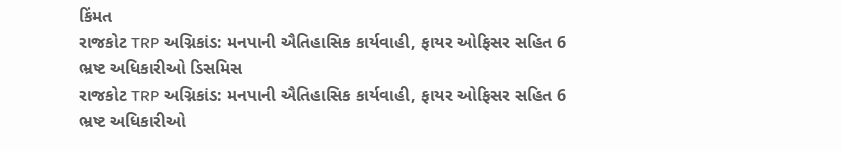કિંમત
રાજકોટ TRP અગ્નિકાંડ: મનપાની ઐતિહાસિક કાર્યવાહી, ફાયર ઓફિસર સહિત 6 ભ્રષ્ટ અધિકારીઓ ડિસમિસ
રાજકોટ TRP અગ્નિકાંડ: મનપાની ઐતિહાસિક કાર્યવાહી, ફાયર ઓફિસર સહિત 6 ભ્રષ્ટ અધિકારીઓ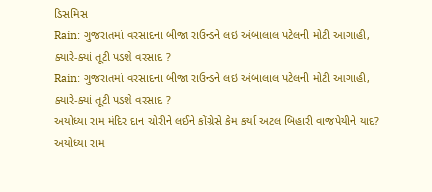ડિસમિસ
Rain: ગુજરાતમાં વરસાદના બીજા રાઉન્ડને લઇ અંબાલાલ પટેલની મોટી આગાહી, ક્યારે-ક્યાં તૂટી પડશે વરસાદ ?
Rain: ગુજરાતમાં વરસાદના બીજા રાઉન્ડને લઇ અંબાલાલ પટેલની મોટી આગાહી, ક્યારે-ક્યાં તૂટી પડશે વરસાદ ?
અયોધ્યા રામ મંદિર દાન ચોરીને લઈને કોંગ્રેસે કેમ કર્યા અટલ બિહારી વાજપેયીને યાદ?
અયોધ્યા રામ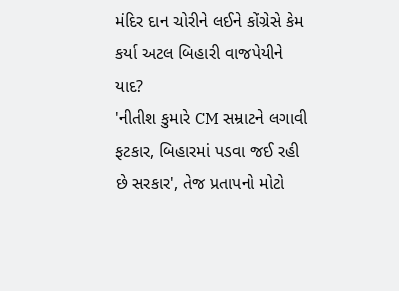મંદિર દાન ચોરીને લઈને કોંગ્રેસે કેમ કર્યા અટલ બિહારી વાજપેયીને યાદ?
'નીતીશ કુમારે CM સમ્રાટને લગાવી ફટકાર, બિહારમાં પડવા જઈ રહી છે સરકાર', તેજ પ્રતાપનો મોટો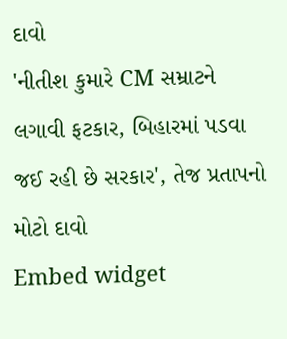દાવો
'નીતીશ કુમારે CM સમ્રાટને લગાવી ફટકાર, બિહારમાં પડવા જઈ રહી છે સરકાર', તેજ પ્રતાપનો મોટો દાવો
Embed widget